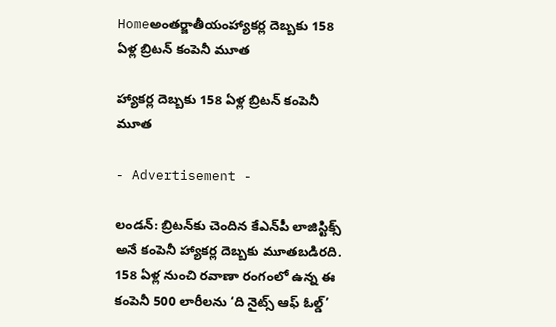Homeఅంతర్జాతీయంహ్యాకర్ల దెబ్బకు 158 ఏళ్ల బ్రిటన్‌ కంపెనీ మూత

హ్యాకర్ల దెబ్బకు 158 ఏళ్ల బ్రిటన్‌ కంపెనీ మూత

- Advertisement -

లండన్‌: బ్రిటన్‌కు చెందిన కేఎన్‌పీ లాజిస్టిక్స్‌ అనే కంపెనీ హ్యాకర్ల దెబ్బకు మూతబడిరది. 158 ఏళ్ల నుంచి రవాణా రంగంలో ఉన్న ఈ కంపెనీ 500 లారీలను ‘ది నైట్స్‌ ఆఫ్‌ ఓల్డ్‌’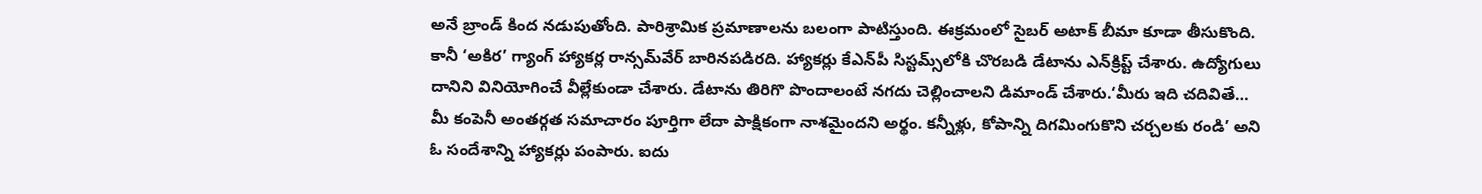అనే బ్రాండ్‌ కింద నడుపుతోంది. పారిశ్రామిక ప్రమాణాలను బలంగా పాటిస్తుంది. ఈక్రమంలో సైబర్‌ అటాక్‌ బీమా కూడా తీసుకొంది. కానీ ‘అకిర’ గ్యాంగ్‌ హ్యాకర్ల రాన్సమ్‌వేర్‌ బారినపడిరది. హ్యాకర్లు కేఎన్‌పీ సిస్టమ్స్‌లోకి చొరబడి డేటాను ఎన్‌క్రిప్ట్‌ చేశారు. ఉద్యోగులు దానిని వినియోగించే వీల్లేకుండా చేశారు. డేటాను తిరిగొ పొందాలంటే నగదు చెల్లించాలని డిమాండ్‌ చేశారు.‘మీరు ఇది చదివితే… మీ కంపెనీ అంతర్గత సమాచారం పూర్తిగా లేదా పాక్షికంగా నాశమైందని అర్థం. కన్నీళ్లు, కోపాన్ని దిగమింగుకొని చర్చలకు రండి’ అని ఓ సందేశాన్ని హ్యాకర్లు పంపారు. ఐదు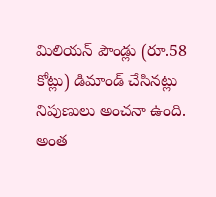మిలియన్‌ పౌండ్లు (రూ.58 కోట్లు) డిమాండ్‌ చేసినట్లు నిపుణులు అంచనా ఉంది. అంత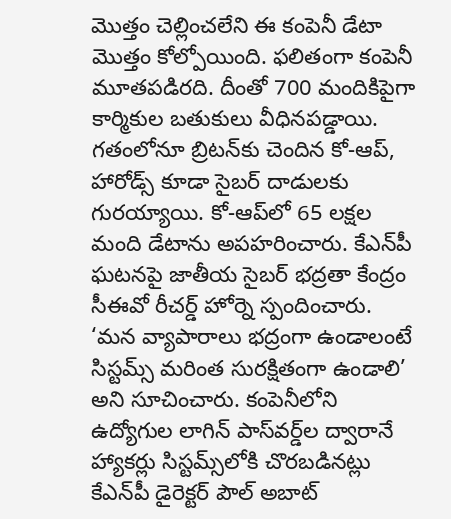మొత్తం చెల్లించలేని ఈ కంపెనీ డేటా మొత్తం కోల్పోయింది. ఫలితంగా కంపెనీ మూతపడిరది. దీంతో 700 మందికిపైగా కార్మికుల బతుకులు వీధినపడ్డాయి. గతంలోనూ బ్రిటన్‌కు చెందిన కో-ఆప్‌, హారోడ్స్‌ కూడా సైబర్‌ దాడులకు గురయ్యాయి. కో-ఆప్‌లో 65 లక్షల మంది డేటాను అపహరించారు. కేఎన్‌పీ ఘటనపై జాతీయ సైబర్‌ భద్రతా కేంద్రం సీఈవో రీచర్డ్‌ హోర్నె స్పందించారు. ‘మన వ్యాపారాలు భద్రంగా ఉండాలంటే సిస్టమ్స్‌ మరింత సురక్షితంగా ఉండాలి’ అని సూచించారు. కంపెనీలోని ఉద్యోగుల లాగిన్‌ పాస్‌వర్డ్‌ల ద్వారానే హ్యాకర్లు సిస్టమ్స్‌లోకి చొరబడినట్లు కేఎన్‌పీ డైరెక్టర్‌ పౌల్‌ అబాట్‌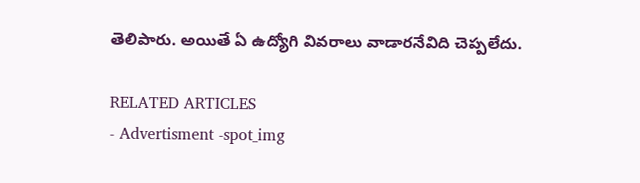తెలిపారు. అయితే ఏ ఉద్యోగి వివరాలు వాడారనేవిది చెప్పలేదు.

RELATED ARTICLES
- Advertisment -spot_img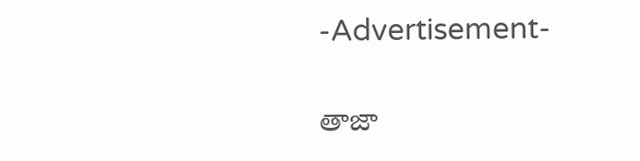-Advertisement-

తాజా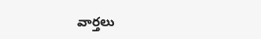వార్తలు